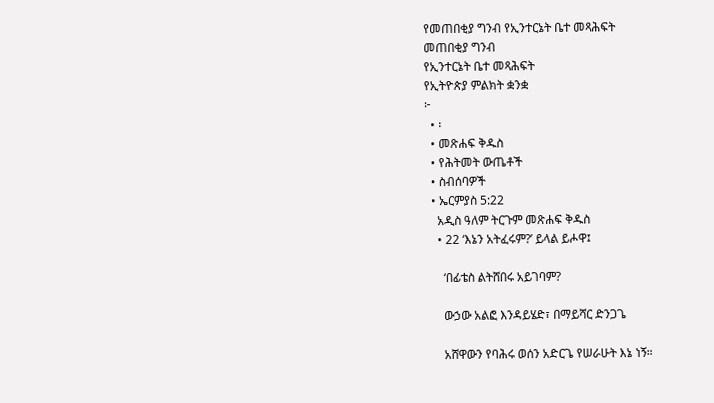የመጠበቂያ ግንብ የኢንተርኔት ቤተ መጻሕፍት
መጠበቂያ ግንብ
የኢንተርኔት ቤተ መጻሕፍት
የኢትዮጵያ ምልክት ቋንቋ
፦
  • ፡
  • መጽሐፍ ቅዱስ
  • የሕትመት ውጤቶች
  • ስብሰባዎች
  • ኤርምያስ 5:22
    አዲስ ዓለም ትርጉም መጽሐፍ ቅዱስ
    • 22 ‘እኔን አትፈሩም?’ ይላል ይሖዋ፤

      ‘በፊቴስ ልትሸበሩ አይገባም?

      ውኃው አልፎ እንዳይሄድ፣ በማይሻር ድንጋጌ

      አሸዋውን የባሕሩ ወሰን አድርጌ የሠራሁት እኔ ነኝ።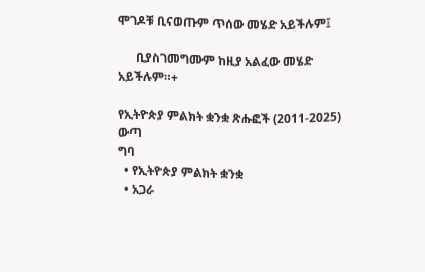ሞገዶቹ ቢናወጡም ጥሰው መሄድ አይችሉም፤

      ቢያስገመግሙም ከዚያ አልፈው መሄድ አይችሉም።+

የኢትዮጵያ ምልክት ቋንቋ ጽሑፎች (2011-2025)
ውጣ
ግባ
  • የኢትዮጵያ ምልክት ቋንቋ
  • አጋራ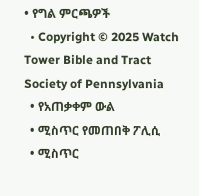• የግል ምርጫዎች
  • Copyright © 2025 Watch Tower Bible and Tract Society of Pennsylvania
  • የአጠቃቀም ውል
  • ሚስጥር የመጠበቅ ፖሊሲ
  • ሚስጥር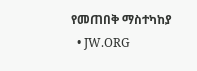የመጠበቅ ማስተካከያ
  • JW.ORG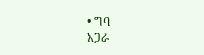• ግባ
አጋራ